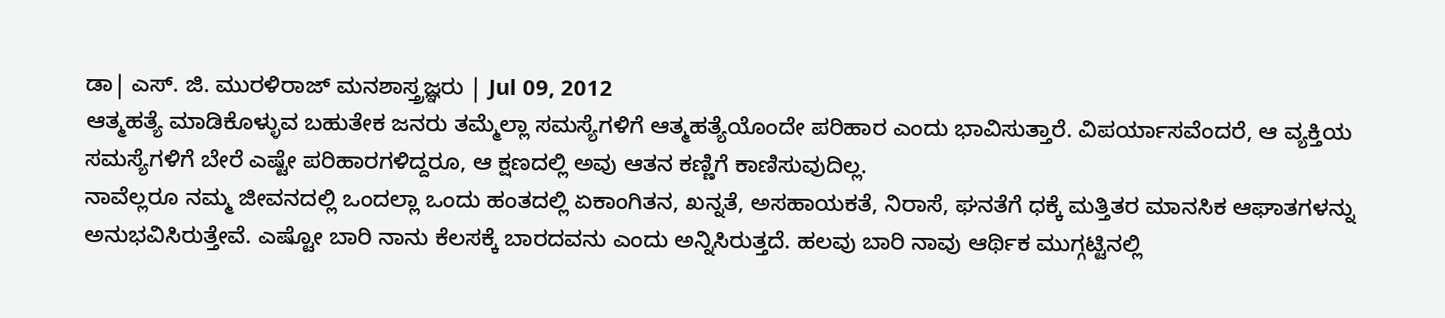ಡಾ| ಎಸ್. ಜಿ. ಮುರಳಿರಾಜ್ ಮನಶಾಸ್ತ್ರಜ್ಞರು | Jul 09, 2012
ಆತ್ಮಹತ್ಯೆ ಮಾಡಿಕೊಳ್ಳುವ ಬಹುತೇಕ ಜನರು ತಮ್ಮೆಲ್ಲಾ ಸಮಸ್ಯೆಗಳಿಗೆ ಆತ್ಮಹತ್ಯೆಯೊಂದೇ ಪರಿಹಾರ ಎಂದು ಭಾವಿಸುತ್ತಾರೆ. ವಿಪರ್ಯಾಸವೆಂದರೆ, ಆ ವ್ಯಕ್ತಿಯ ಸಮಸ್ಯೆಗಳಿಗೆ ಬೇರೆ ಎಷ್ಟೇ ಪರಿಹಾರಗಳಿದ್ದರೂ, ಆ ಕ್ಷಣದಲ್ಲಿ ಅವು ಆತನ ಕಣ್ಣಿಗೆ ಕಾಣಿಸುವುದಿಲ್ಲ.
ನಾವೆಲ್ಲರೂ ನಮ್ಮ ಜೀವನದಲ್ಲಿ ಒಂದಲ್ಲಾ ಒಂದು ಹಂತದಲ್ಲಿ ಏಕಾಂಗಿತನ, ಖನ್ನತೆ, ಅಸಹಾಯಕತೆ, ನಿರಾಸೆ, ಘನತೆಗೆ ಧಕ್ಕೆ ಮತ್ತಿತರ ಮಾನಸಿಕ ಆಘಾತಗಳನ್ನು ಅನುಭವಿಸಿರುತ್ತೇವೆ. ಎಷ್ಟೋ ಬಾರಿ ನಾನು ಕೆಲಸಕ್ಕೆ ಬಾರದವನು ಎಂದು ಅನ್ನಿಸಿರುತ್ತದೆ. ಹಲವು ಬಾರಿ ನಾವು ಆರ್ಥಿಕ ಮುಗ್ಗಟ್ಟಿನಲ್ಲಿ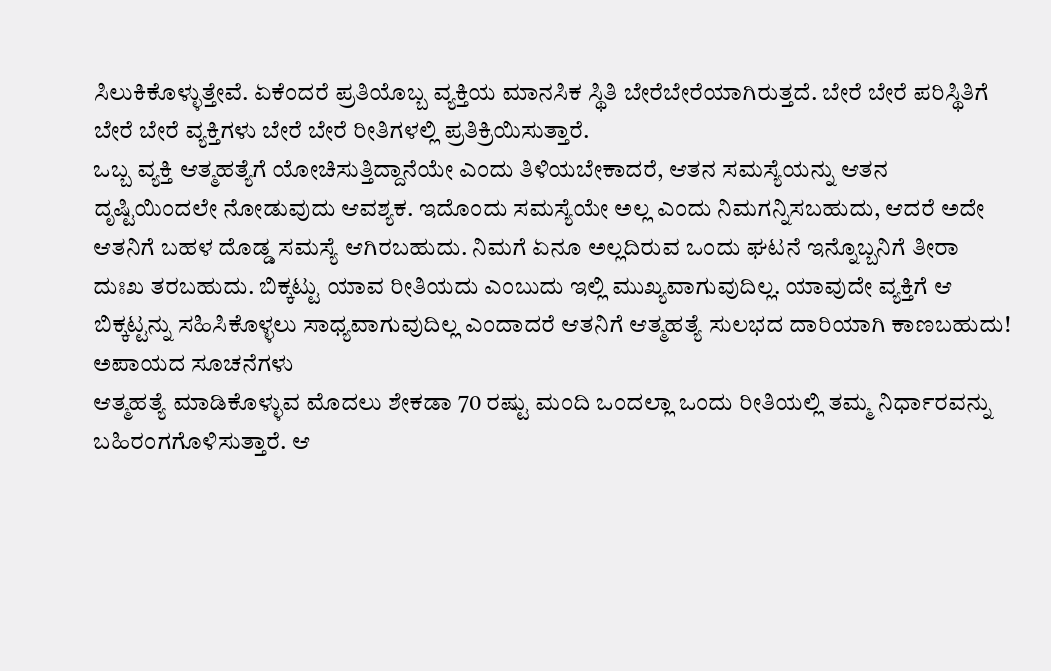ಸಿಲುಕಿಕೊಳ್ಳುತ್ತೇವೆ. ಏಕೆಂದರೆ ಪ್ರತಿಯೊಬ್ಬ ವ್ಯಕ್ತಿಯ ಮಾನಸಿಕ ಸ್ಥಿತಿ ಬೇರೆಬೇರೆಯಾಗಿರುತ್ತದೆ. ಬೇರೆ ಬೇರೆ ಪರಿಸ್ಥಿತಿಗೆ ಬೇರೆ ಬೇರೆ ವ್ಯಕ್ತಿಗಳು ಬೇರೆ ಬೇರೆ ರೀತಿಗಳಲ್ಲಿ ಪ್ರತಿಕ್ರಿಯಿಸುತ್ತಾರೆ.
ಒಬ್ಬ ವ್ಯಕ್ತಿ ಆತ್ಮಹತ್ಯೆಗೆ ಯೋಚಿಸುತ್ತಿದ್ದಾನೆಯೇ ಎಂದು ತಿಳಿಯಬೇಕಾದರೆ, ಆತನ ಸಮಸ್ಯೆಯನ್ನು ಆತನ ದೃಷ್ಟಿಯಿಂದಲೇ ನೋಡುವುದು ಆವಶ್ಯಕ. ಇದೊಂದು ಸಮಸ್ಯೆಯೇ ಅಲ್ಲ ಎಂದು ನಿಮಗನ್ನಿಸಬಹುದು, ಆದರೆ ಅದೇ ಆತನಿಗೆ ಬಹಳ ದೊಡ್ಡ ಸಮಸ್ಯೆ ಆಗಿರಬಹುದು. ನಿಮಗೆ ಏನೂ ಅಲ್ಲದಿರುವ ಒಂದು ಘಟನೆ ಇನ್ನೊಬ್ಬನಿಗೆ ತೀರಾ ದುಃಖ ತರಬಹುದು. ಬಿಕ್ಕಟ್ಟು ಯಾವ ರೀತಿಯದು ಎಂಬುದು ಇಲ್ಲಿ ಮುಖ್ಯವಾಗುವುದಿಲ್ಲ. ಯಾವುದೇ ವ್ಯಕ್ತಿಗೆ ಆ ಬಿಕ್ಕಟ್ಟನ್ನು ಸಹಿಸಿಕೊಳ್ಳಲು ಸಾಧ್ಯವಾಗುವುದಿಲ್ಲ ಎಂದಾದರೆ ಆತನಿಗೆ ಆತ್ಮಹತ್ಯೆ ಸುಲಭದ ದಾರಿಯಾಗಿ ಕಾಣಬಹುದು!
ಅಪಾಯದ ಸೂಚನೆಗಳು
ಆತ್ಮಹತ್ಯೆ ಮಾಡಿಕೊಳ್ಳುವ ಮೊದಲು ಶೇಕಡಾ 70 ರಷ್ಟು ಮಂದಿ ಒಂದಲ್ಲಾ ಒಂದು ರೀತಿಯಲ್ಲಿ ತಮ್ಮ ನಿರ್ಧಾರವನ್ನು ಬಹಿರಂಗಗೊಳಿಸುತ್ತಾರೆ. ಆ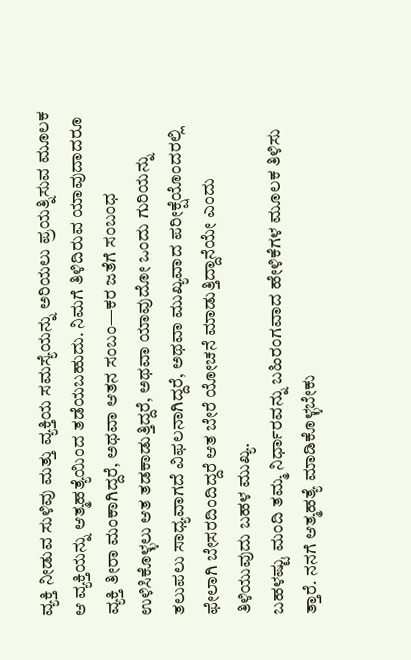ವ್ಯಕ್ತಿ ನೀಡುವ ಸುಳಿವು ಮತ್ತು ವ್ಯಕ್ತಿಯ ಸಮಸ್ಯೆಯನ್ನು ಅರಿಯಲು ಪ್ರಯತ್ನಿಸುವ ಮೂಲಕ ಆ ವ್ಯಕ್ತಿಯನ್ನು ಆತ್ಮಹತ್ಯೆಯಿಂದ ತಡೆಯಬಹುದು. ನಿಮಗೆ ತಿಳಿದಿರುವ ಯಾವುದಾದರೂ ವ್ಯಕ್ತಿ ತೀರಾ ಮಂಕಾಗಿದ್ದರೆ, ಅಥವಾ ಆತನ ಸಂಬಂ—ಕರ ಜತೆಗೆ ಸಂಬಂಧ ಉಳಿಸಿಕೊಳ್ಳಲು ಆತ ತಡಕಾಡುತ್ತಿದ್ದರೆ, ಅಥವಾ ಯಾವುದೋ ಒಂದು ಗುರಿಯನ್ನು ತಲುಪಲು ಸಾಧ್ಯವಾಗದೆ ವಿಫಲನಾಗಿದ್ದರೆ, ಅಥವಾ ಮುಖ್ಯವಾದ ಪರೀಕ್ಷೆಯೊಂದರಲ್ಲಿ ಫೇಲಾಗಿ ಬೇಸರದಿಂದಿದ್ದರೆ ಆತ ಬೇರೆ ಯೋಚನೆ ಮಾಡುತ್ತಿದ್ದಾನೆಯೇ ಎಂದು ತಿಳಿಯುವುದು ಬಹಳ ಮುಖ್ಯ.
ಬಹಳಷ್ಟು ಮಂದಿ ತಮ್ಮ ನಿರ್ಧಾರವನ್ನು ಬಹಿರಂಗವಾದ ಹೇಳಿಕೆಗಳ ಮೂಲಕ ತಿಳಿಸು ತ್ತಾರೆ. ನನಗೆ ಆತ್ಮಹತ್ಯೆ ಮಾಡಿಕೊಳ್ಳಬೇಕು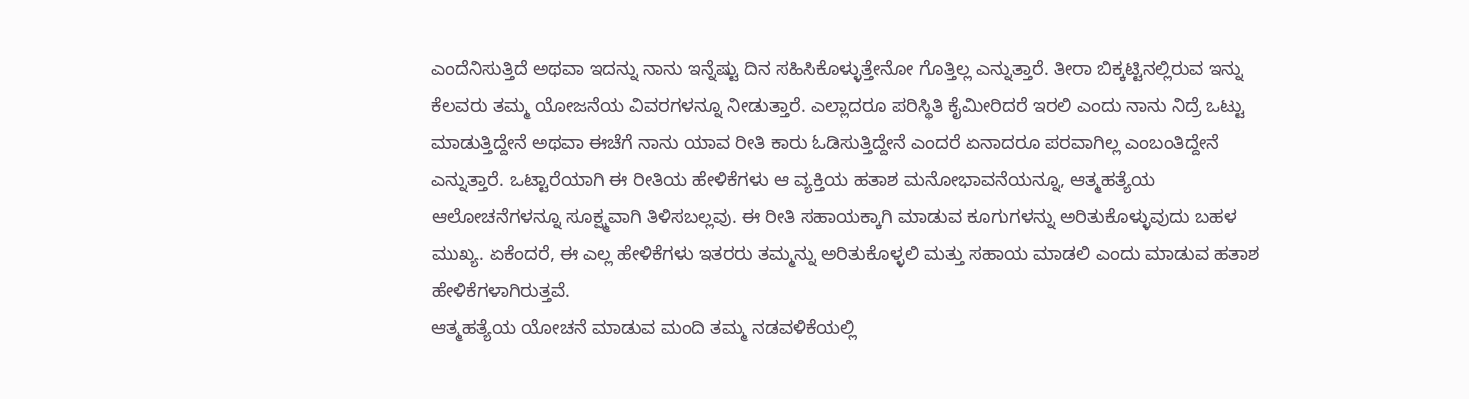ಎಂದೆನಿಸುತ್ತಿದೆ ಅಥವಾ ಇದನ್ನು ನಾನು ಇನ್ನೆಷ್ಟು ದಿನ ಸಹಿಸಿಕೊಳ್ಳುತ್ತೇನೋ ಗೊತ್ತಿಲ್ಲ ಎನ್ನುತ್ತಾರೆ. ತೀರಾ ಬಿಕ್ಕಟ್ಟಿನಲ್ಲಿರುವ ಇನ್ನು ಕೆಲವರು ತಮ್ಮ ಯೋಜನೆಯ ವಿವರಗಳನ್ನೂ ನೀಡುತ್ತಾರೆ. ಎಲ್ಲಾದರೂ ಪರಿಸ್ಥಿತಿ ಕೈಮೀರಿದರೆ ಇರಲಿ ಎಂದು ನಾನು ನಿದ್ರೆ ಒಟ್ಟು ಮಾಡುತ್ತಿದ್ದೇನೆ ಅಥವಾ ಈಚೆಗೆ ನಾನು ಯಾವ ರೀತಿ ಕಾರು ಓಡಿಸುತ್ತಿದ್ದೇನೆ ಎಂದರೆ ಏನಾದರೂ ಪರವಾಗಿಲ್ಲ ಎಂಬಂತಿದ್ದೇನೆ ಎನ್ನುತ್ತಾರೆ. ಒಟ್ಟಾರೆಯಾಗಿ ಈ ರೀತಿಯ ಹೇಳಿಕೆಗಳು ಆ ವ್ಯಕ್ತಿಯ ಹತಾಶ ಮನೋಭಾವನೆಯನ್ನೂ, ಆತ್ಮಹತ್ಯೆಯ ಆಲೋಚನೆಗಳನ್ನೂ ಸೂಕ್ಷ್ಮವಾಗಿ ತಿಳಿಸಬಲ್ಲವು. ಈ ರೀತಿ ಸಹಾಯಕ್ಕಾಗಿ ಮಾಡುವ ಕೂಗುಗಳನ್ನು ಅರಿತುಕೊಳ್ಳುವುದು ಬಹಳ ಮುಖ್ಯ. ಏಕೆಂದರೆ, ಈ ಎಲ್ಲ ಹೇಳಿಕೆಗಳು ಇತರರು ತಮ್ಮನ್ನು ಅರಿತುಕೊಳ್ಳಲಿ ಮತ್ತು ಸಹಾಯ ಮಾಡಲಿ ಎಂದು ಮಾಡುವ ಹತಾಶ ಹೇಳಿಕೆಗಳಾಗಿರುತ್ತವೆ.
ಆತ್ಮಹತ್ಯೆಯ ಯೋಚನೆ ಮಾಡುವ ಮಂದಿ ತಮ್ಮ ನಡವಳಿಕೆಯಲ್ಲಿ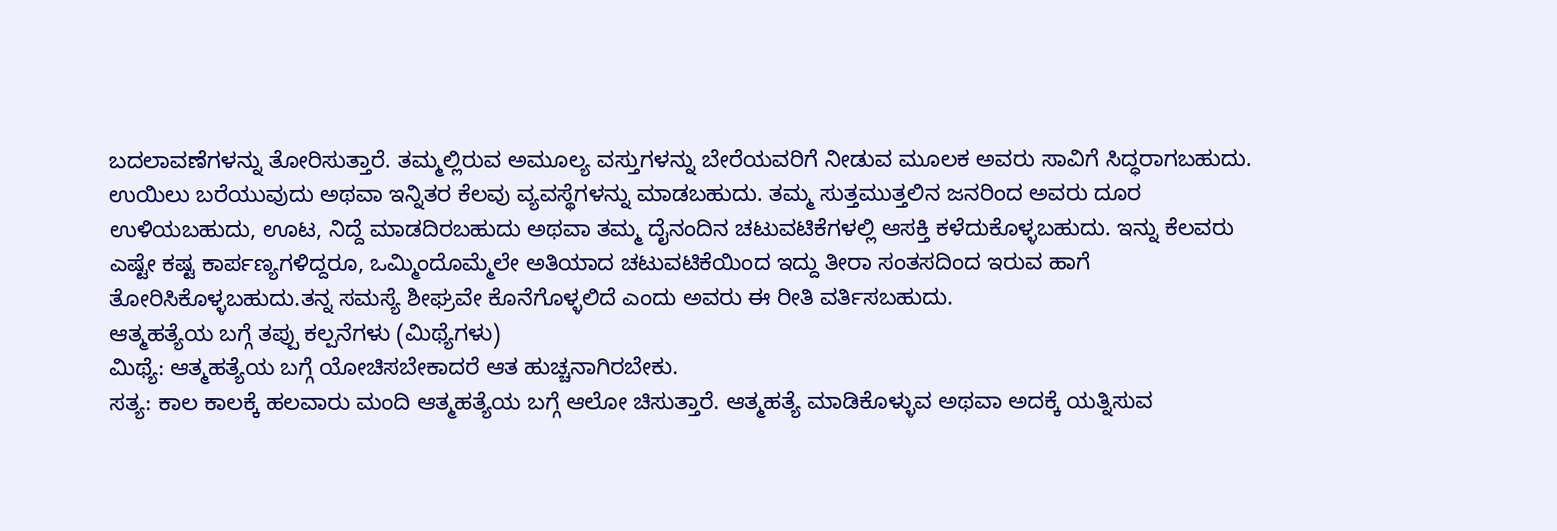ಬದಲಾವಣೆಗಳನ್ನು ತೋರಿಸುತ್ತಾರೆ. ತಮ್ಮಲ್ಲಿರುವ ಅಮೂಲ್ಯ ವಸ್ತುಗಳನ್ನು ಬೇರೆಯವರಿಗೆ ನೀಡುವ ಮೂಲಕ ಅವರು ಸಾವಿಗೆ ಸಿದ್ಧರಾಗಬಹುದು. ಉಯಿಲು ಬರೆಯುವುದು ಅಥವಾ ಇನ್ನಿತರ ಕೆಲವು ವ್ಯವಸ್ಥೆಗಳನ್ನು ಮಾಡಬಹುದು. ತಮ್ಮ ಸುತ್ತಮುತ್ತಲಿನ ಜನರಿಂದ ಅವರು ದೂರ ಉಳಿಯಬಹುದು, ಊಟ, ನಿದ್ದೆ ಮಾಡದಿರಬಹುದು ಅಥವಾ ತಮ್ಮ ದೈನಂದಿನ ಚಟುವಟಿಕೆಗಳಲ್ಲಿ ಆಸಕ್ತಿ ಕಳೆದುಕೊಳ್ಳಬಹುದು. ಇನ್ನು ಕೆಲವರು ಎಷ್ಟೇ ಕಷ್ಟ ಕಾರ್ಪಣ್ಯಗಳಿದ್ದರೂ, ಒಮ್ಮಿಂದೊಮ್ಮೆಲೇ ಅತಿಯಾದ ಚಟುವಟಿಕೆಯಿಂದ ಇದ್ದು ತೀರಾ ಸಂತಸದಿಂದ ಇರುವ ಹಾಗೆ ತೋರಿಸಿಕೊಳ್ಳಬಹುದು.ತನ್ನ ಸಮಸ್ಯೆ ಶೀಘ್ರವೇ ಕೊನೆಗೊಳ್ಳಲಿದೆ ಎಂದು ಅವರು ಈ ರೀತಿ ವರ್ತಿಸಬಹುದು.
ಆತ್ಮಹತ್ಯೆಯ ಬಗ್ಗೆ ತಪ್ಪು ಕಲ್ಪನೆಗಳು (ಮಿಥ್ಯೆಗಳು)
ಮಿಥ್ಯೆ: ಆತ್ಮಹತ್ಯೆಯ ಬಗ್ಗೆ ಯೋಚಿಸಬೇಕಾದರೆ ಆತ ಹುಚ್ಚನಾಗಿರಬೇಕು.
ಸತ್ಯ: ಕಾಲ ಕಾಲಕ್ಕೆ ಹಲವಾರು ಮಂದಿ ಆತ್ಮಹತ್ಯೆಯ ಬಗ್ಗೆ ಆಲೋ ಚಿಸುತ್ತಾರೆ. ಆತ್ಮಹತ್ಯೆ ಮಾಡಿಕೊಳ್ಳುವ ಅಥವಾ ಅದಕ್ಕೆ ಯತ್ನಿಸುವ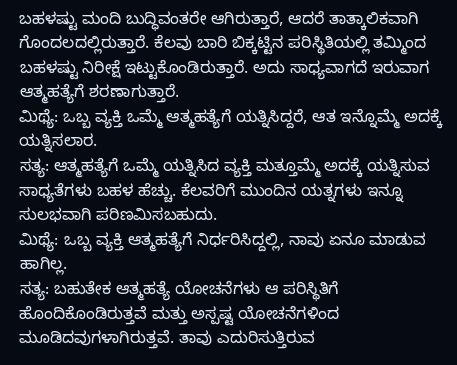ಬಹಳಷ್ಟು ಮಂದಿ ಬುದ್ಧಿವಂತರೇ ಆಗಿರುತ್ತಾರೆ, ಆದರೆ ತಾತ್ಕಾಲಿಕವಾಗಿ ಗೊಂದಲದಲ್ಲಿರುತ್ತಾರೆ. ಕೆಲವು ಬಾರಿ ಬಿಕ್ಕಟ್ಟಿನ ಪರಿಸ್ಥಿತಿಯಲ್ಲಿ ತಮ್ಮಿಂದ ಬಹಳಷ್ಟು ನಿರೀಕ್ಷೆ ಇಟ್ಟುಕೊಂಡಿರುತ್ತಾರೆ. ಅದು ಸಾಧ್ಯವಾಗದೆ ಇರುವಾಗ ಆತ್ಮಹತ್ಯೆಗೆ ಶರಣಾಗುತ್ತಾರೆ.
ಮಿಥ್ಯೆ: ಒಬ್ಬ ವ್ಯಕ್ತಿ ಒಮ್ಮೆ ಆತ್ಮಹತ್ಯೆಗೆ ಯತ್ನಿಸಿದ್ದರೆ, ಆತ ಇನ್ನೊಮ್ಮೆ ಅದಕ್ಕೆ ಯತ್ನಿಸಲಾರ.
ಸತ್ಯ: ಆತ್ಮಹತ್ಯೆಗೆ ಒಮ್ಮೆ ಯತ್ನಿಸಿದ ವ್ಯಕ್ತಿ ಮತ್ತೂಮ್ಮೆ ಅದಕ್ಕೆ ಯತ್ನಿಸುವ ಸಾಧ್ಯತೆಗಳು ಬಹಳ ಹೆಚ್ಚು. ಕೆಲವರಿಗೆ ಮುಂದಿನ ಯತ್ನಗಳು ಇನ್ನೂ ಸುಲಭವಾಗಿ ಪರಿಣಮಿಸಬಹುದು.
ಮಿಥ್ಯೆ: ಒಬ್ಬ ವ್ಯಕ್ತಿ ಆತ್ಮಹತ್ಯೆಗೆ ನಿರ್ಧರಿಸಿದ್ದಲ್ಲಿ, ನಾವು ಏನೂ ಮಾಡುವ ಹಾಗಿಲ್ಲ.
ಸತ್ಯ: ಬಹುತೇಕ ಆತ್ಮಹತ್ಯೆ ಯೋಚನೆಗಳು ಆ ಪರಿಸ್ಥಿತಿಗೆ ಹೊಂದಿಕೊಂಡಿರುತ್ತವೆ ಮತ್ತು ಅಸ್ಪಷ್ಟ ಯೋಚನೆಗಳಿಂದ ಮೂಡಿದವುಗಳಾಗಿರುತ್ತವೆ. ತಾವು ಎದುರಿಸುತ್ತಿರುವ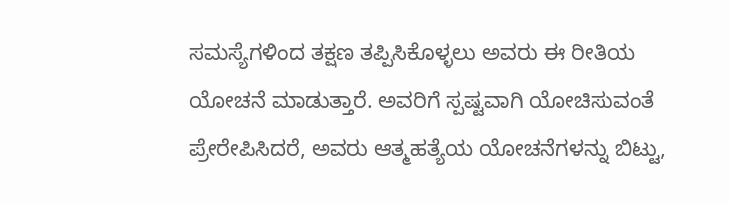ಸಮಸ್ಯೆಗಳಿಂದ ತಕ್ಷಣ ತಪ್ಪಿಸಿಕೊಳ್ಳಲು ಅವರು ಈ ರೀತಿಯ ಯೋಚನೆ ಮಾಡುತ್ತಾರೆ. ಅವರಿಗೆ ಸ್ಪಷ್ಟವಾಗಿ ಯೋಚಿಸುವಂತೆ ಪ್ರೇರೇಪಿಸಿದರೆ, ಅವರು ಆತ್ಮಹತ್ಯೆಯ ಯೋಚನೆಗಳನ್ನು ಬಿಟ್ಟು,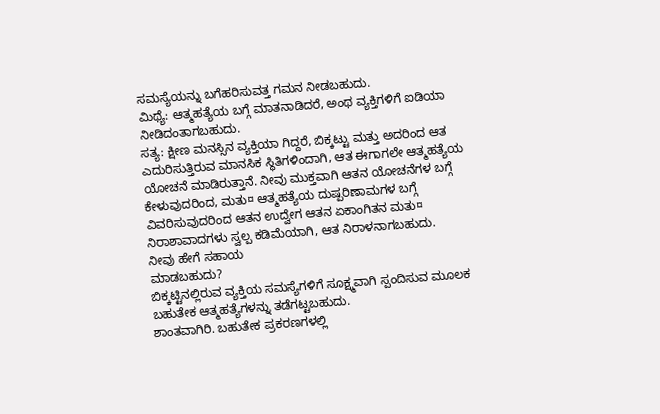ಸಮಸ್ಯೆಯನ್ನು ಬಗೆಹರಿಸುವತ್ತ ಗಮನ ನೀಡಬಹುದು.
ಮಿಥ್ಯೆ: ಆತ್ಮಹತ್ಯೆಯ ಬಗ್ಗೆ ಮಾತನಾಡಿದರೆ, ಅಂಥ ವ್ಯಕ್ತಿಗಳಿಗೆ ಐಡಿಯಾ ನೀಡಿದಂತಾಗಬಹುದು.
ಸತ್ಯ: ಕ್ಷೀಣ ಮನಸ್ಸಿನ ವ್ಯಕ್ತಿಯಾ ಗಿದ್ದರೆ, ಬಿಕ್ಕಟ್ಟು ಮತ್ತು ಅದರಿಂದ ಆತ ಎದುರಿಸುತ್ತಿರುವ ಮಾನಸಿಕ ಸ್ಥಿತಿಗಳಿಂದಾಗಿ, ಆತ ಈಗಾಗಲೇ ಆತ್ಮಹತ್ಯೆಯ ಯೋಚನೆ ಮಾಡಿರುತ್ತಾನೆ. ನೀವು ಮುಕ್ತವಾಗಿ ಆತನ ಯೋಚನೆಗಳ ಬಗ್ಗೆ ಕೇಳುವುದರಿಂದ, ಮತು¤ ಆತ್ಮಹತ್ಯೆಯ ದುಷ್ಪರಿಣಾಮಗಳ ಬಗ್ಗೆ ವಿವರಿಸುವುದರಿಂದ ಆತನ ಉದ್ವೇಗ ಆತನ ಏಕಾಂಗಿತನ ಮತು¤ ನಿರಾಶಾವಾದಗಳು ಸ್ವಲ್ಪ ಕಡಿಮೆಯಾಗಿ, ಆತ ನಿರಾಳನಾಗಬಹುದು.
ನೀವು ಹೇಗೆ ಸಹಾಯ
ಮಾಡಬಹುದು?
ಬಿಕ್ಕಟ್ಟಿನಲ್ಲಿರುವ ವ್ಯಕ್ತಿಯ ಸಮಸ್ಯೆಗಳಿಗೆ ಸೂಕ್ಷ್ಮವಾಗಿ ಸ್ಪಂದಿಸುವ ಮೂಲಕ ಬಹುತೇಕ ಆತ್ಮಹತ್ಯೆಗಳನ್ನು ತಡೆಗಟ್ಟಬಹುದು.
ಶಾಂತವಾಗಿರಿ. ಬಹುತೇಕ ಪ್ರಕರಣಗಳಲ್ಲಿ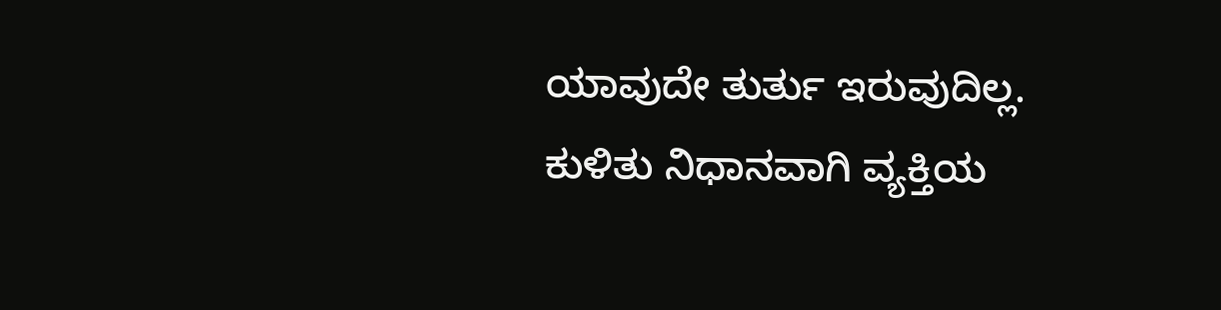ಯಾವುದೇ ತುರ್ತು ಇರುವುದಿಲ್ಲ. ಕುಳಿತು ನಿಧಾನವಾಗಿ ವ್ಯಕ್ತಿಯ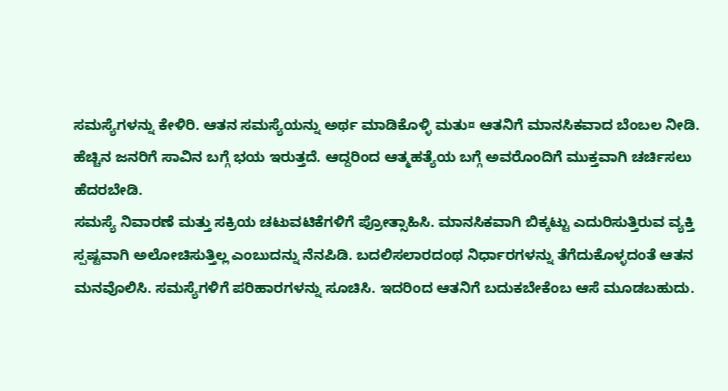ಸಮಸ್ಯೆಗಳನ್ನು ಕೇಳಿರಿ. ಆತನ ಸಮಸ್ಯೆಯನ್ನು ಅರ್ಥ ಮಾಡಿಕೊಳ್ಳಿ ಮತು¤ ಆತನಿಗೆ ಮಾನಸಿಕವಾದ ಬೆಂಬಲ ನೀಡಿ.
ಹೆಚ್ಚಿನ ಜನರಿಗೆ ಸಾವಿನ ಬಗ್ಗೆ ಭಯ ಇರುತ್ತದೆ. ಆದ್ದರಿಂದ ಆತ್ಮಹತ್ಯೆಯ ಬಗ್ಗೆ ಅವರೊಂದಿಗೆ ಮುಕ್ತವಾಗಿ ಚರ್ಚಿಸಲು ಹೆದರಬೇಡಿ.
ಸಮಸ್ಯೆ ನಿವಾರಣೆ ಮತ್ತು ಸಕ್ರಿಯ ಚಟುವಟಿಕೆಗಳಿಗೆ ಪ್ರೋತ್ಸಾಹಿಸಿ. ಮಾನಸಿಕವಾಗಿ ಬಿಕ್ಕಟ್ಟು ಎದುರಿಸುತ್ತಿರುವ ವ್ಯಕ್ತಿ ಸ್ಪಷ್ಟವಾಗಿ ಅಲೋಚಿಸುತ್ತಿಲ್ಲ ಎಂಬುದನ್ನು ನೆನಪಿಡಿ. ಬದಲಿಸಲಾರದಂಥ ನಿರ್ಧಾರಗಳನ್ನು ತೆಗೆದುಕೊಳ್ಳದಂತೆ ಆತನ ಮನವೊಲಿಸಿ. ಸಮಸ್ಯೆಗಳಿಗೆ ಪರಿಹಾರಗಳನ್ನು ಸೂಚಿಸಿ. ಇದರಿಂದ ಆತನಿಗೆ ಬದುಕಬೇಕೆಂಬ ಆಸೆ ಮೂಡಬಹುದು.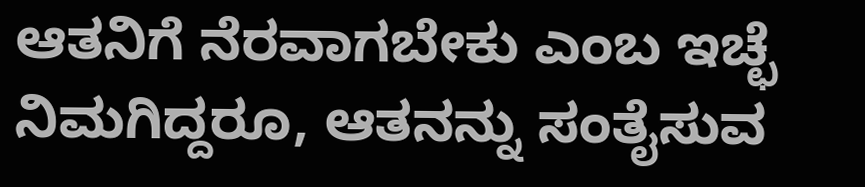ಆತನಿಗೆ ನೆರವಾಗಬೇಕು ಎಂಬ ಇಚ್ಛೆ ನಿಮಗಿದ್ದರೂ, ಆತನನ್ನು ಸಂತೈಸುವ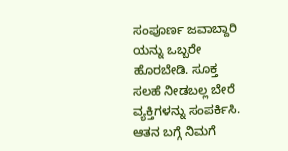ಸಂಪೂರ್ಣ ಜವಾಬ್ದಾರಿ ಯನ್ನು ಒಬ್ಬರೇ ಹೊರಬೇಡಿ. ಸೂಕ್ತ ಸಲಹೆ ನೀಡಬಲ್ಲ ಬೇರೆ ವ್ಯಕ್ತಿಗಳನ್ನು ಸಂಪರ್ಕಿಸಿ. ಆತನ ಬಗ್ಗೆ ನಿಮಗೆ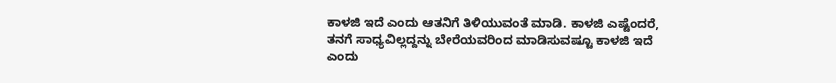ಕಾಳಜಿ ಇದೆ ಎಂದು ಆತನಿಗೆ ತಿಳಿಯುವಂತೆ ಮಾಡಿ. ಕಾಳಜಿ ಎಷ್ಟೆಂದರೆ, ತನಗೆ ಸಾಧ್ಯವಿಲ್ಲದ್ದನ್ನು ಬೇರೆಯವರಿಂದ ಮಾಡಿಸುವಷ್ಟೂ ಕಾಳಜಿ ಇದೆ ಎಂದು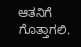ಆತನಿಗೆ ಗೊತ್ತಾಗಲಿ.